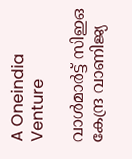A Oneindia Venture

വാള്‍മാര്‍ട്ട് സിഇഒ കേന്ദ്ര വാണിജ്യ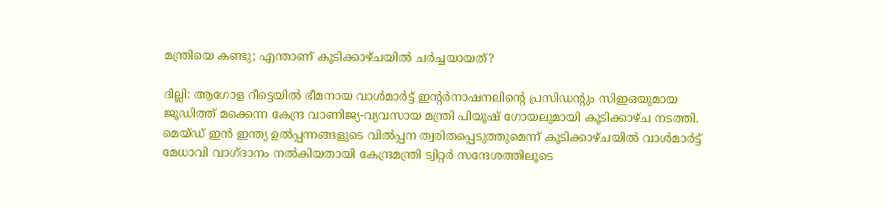മന്ത്രിയെ കണ്ടു; എന്താണ് കൂടിക്കാഴ്ചയില്‍ ചര്‍ച്ചയായത്?

ദില്ലി: ആഗോള റീട്ടെയില്‍ ഭീമനായ വാള്‍മാര്‍ട്ട് ഇന്റര്‍നാഷനലിന്റെ പ്രസിഡന്റും സിഇഒയുമായ ജൂഡിത്ത് മക്കെന്ന കേന്ദ്ര വാണിജ്യ-വ്യവസായ മന്ത്രി പിയൂഷ് ഗോയലുമായി കൂടിക്കാഴ്ച നടത്തി. മെയ്ഡ് ഇന്‍ ഇന്ത്യ ഉല്‍പ്പന്നങ്ങളുടെ വില്‍പ്പന ത്വരിതപ്പെടുത്തുമെന്ന് കൂടിക്കാഴ്ചയില്‍ വാള്‍മാര്‍ട്ട് മേധാവി വാഗ്ദാനം നല്‍കിയതായി കേന്ദ്രമന്ത്രി ട്വിറ്റര്‍ സന്ദേശത്തിലൂടെ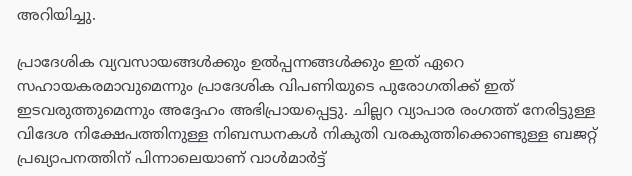അറിയിച്ചു.

പ്രാദേശിക വ്യവസായങ്ങള്‍ക്കും ഉല്‍പ്പന്നങ്ങള്‍ക്കും ഇത് ഏറെ സഹായകരമാവുമെന്നും പ്രാദേശിക വിപണിയുടെ പുരോഗതിക്ക് ഇത് ഇടവരുത്തുമെന്നും അദ്ദേഹം അഭിപ്രായപ്പെട്ടു. ചില്ലറ വ്യാപാര രംഗത്ത് നേരിട്ടുള്ള വിദേശ നിക്ഷേപത്തിനുള്ള നിബന്ധനകള്‍ നികുതി വരകുത്തിക്കൊണ്ടുള്ള ബജറ്റ് പ്രഖ്യാപനത്തിന് പിന്നാലെയാണ് വാള്‍മാര്‍ട്ട്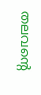തലവന്റെ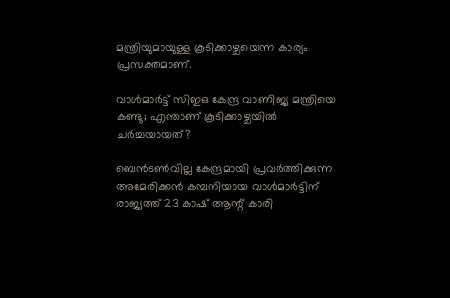മന്ത്രിയുമായുള്ള കൂടിക്കാഴ്ചയെന്ന കാര്യം പ്രസക്തമാണ്.

വാള്‍മാര്‍ട്ട് സിഇഒ കേന്ദ്ര വാണിജ്യ മന്ത്രിയെ കണ്ടു; എന്താണ് കൂടിക്കാഴ്ചയില്‍ ചര്‍ച്ചയായത്?

ബെന്‍ടണ്‍വില്ല കേന്ദ്രമായി പ്രവര്‍ത്തിക്കുന്ന അമേരിക്കന്‍ കമ്പനിയായ വാള്‍മാര്‍ട്ടിന് രാജ്യത്ത് 23 കാഷ് ആന്റ് കാരി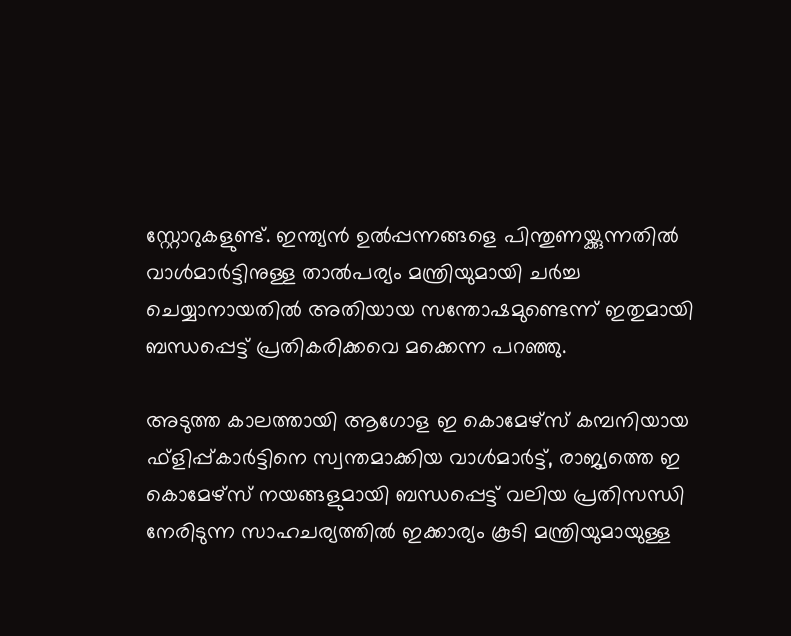സ്റ്റോറുകളുണ്ട്. ഇന്ത്യന്‍ ഉല്‍പ്പന്നങ്ങളെ പിന്തുണയ്ക്കുന്നതില്‍ വാള്‍മാര്‍ട്ടിനുള്ള താല്‍പര്യം മന്ത്രിയുമായി ചര്‍ച്ച ചെയ്യാനായതില്‍ അതിയായ സന്തോഷമുണ്ടെന്ന് ഇതുമായി ബന്ധപ്പെട്ട് പ്രതികരിക്കവെ മക്കെന്ന പറഞ്ഞു.

അടുത്ത കാലത്തായി ആഗോള ഇ കൊമേഴ്‌സ് കമ്പനിയായ ഫ്‌ളിപ്പ്കാര്‍ട്ടിനെ സ്വന്തമാക്കിയ വാള്‍മാര്‍ട്ട്, രാജ്യത്തെ ഇ കൊമേഴ്‌സ് നയങ്ങളുമായി ബന്ധപ്പെട്ട് വലിയ പ്രതിസന്ധി നേരിടുന്ന സാഹചര്യത്തില്‍ ഇക്കാര്യം കൂടി മന്ത്രിയുമായുള്ള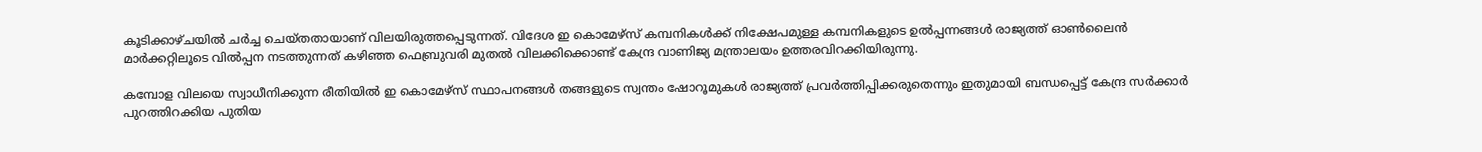കൂടിക്കാഴ്ചയില്‍ ചര്‍ച്ച ചെയ്തതായാണ് വിലയിരുത്തപ്പെടുന്നത്. വിദേശ ഇ കൊമേഴ്‌സ് കമ്പനികള്‍ക്ക് നിക്ഷേപമുള്ള കമ്പനികളുടെ ഉല്‍പ്പന്നങ്ങള്‍ രാജ്യത്ത് ഓണ്‍ലൈന്‍ മാര്‍ക്കറ്റിലൂടെ വില്‍പ്പന നടത്തുന്നത് കഴിഞ്ഞ ഫെബ്രുവരി മുതല്‍ വിലക്കിക്കൊണ്ട് കേന്ദ്ര വാണിജ്യ മന്ത്രാലയം ഉത്തരവിറക്കിയിരുന്നു.

കമ്പോള വിലയെ സ്വാധീനിക്കുന്ന രീതിയില്‍ ഇ കൊമേഴ്‌സ് സ്ഥാപനങ്ങള്‍ തങ്ങളുടെ സ്വന്തം ഷോറൂമുകള്‍ രാജ്യത്ത് പ്രവര്‍ത്തിപ്പിക്കരുതെന്നും ഇതുമായി ബന്ധപ്പെട്ട് കേന്ദ്ര സര്‍ക്കാര്‍ പുറത്തിറക്കിയ പുതിയ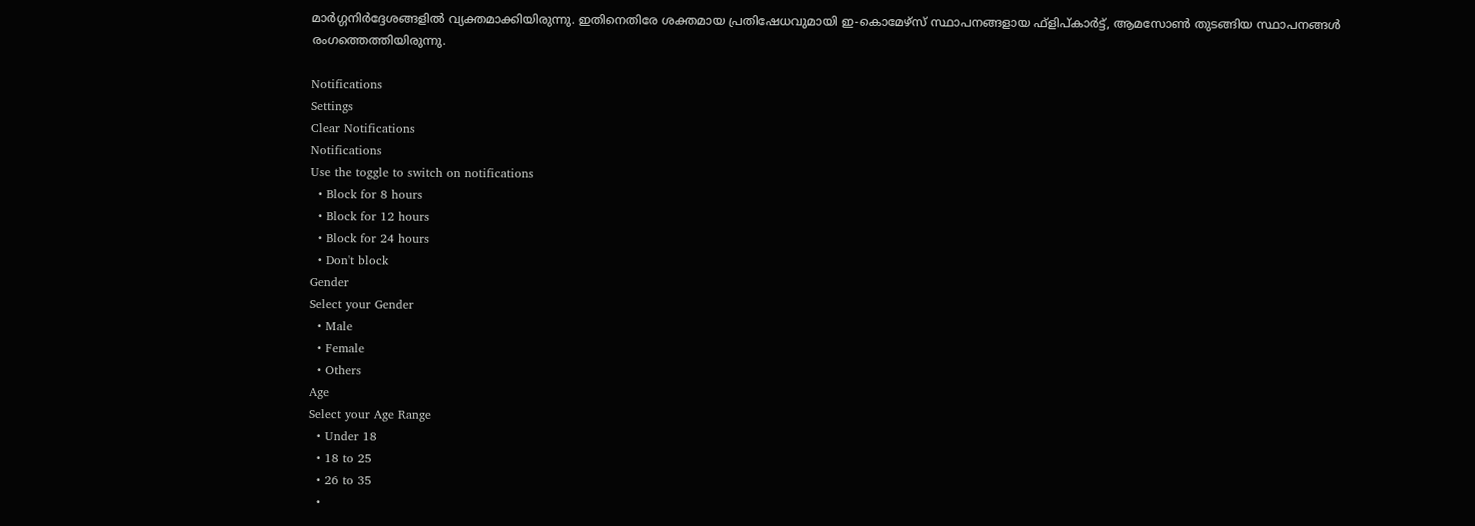മാര്‍ഗ്ഗനിര്‍ദ്ദേശങ്ങളില്‍ വ്യക്തമാക്കിയിരുന്നു. ഇതിനെതിരേ ശക്തമായ പ്രതിഷേധവുമായി ഇ-കൊമേഴ്‌സ് സ്ഥാപനങ്ങളായ ഫ്‌ളിപ്കാര്‍ട്ട്, ആമസോണ്‍ തുടങ്ങിയ സ്ഥാപനങ്ങള്‍ രംഗത്തെത്തിയിരുന്നു.

Notifications
Settings
Clear Notifications
Notifications
Use the toggle to switch on notifications
  • Block for 8 hours
  • Block for 12 hours
  • Block for 24 hours
  • Don't block
Gender
Select your Gender
  • Male
  • Female
  • Others
Age
Select your Age Range
  • Under 18
  • 18 to 25
  • 26 to 35
  •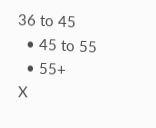36 to 45
  • 45 to 55
  • 55+
X